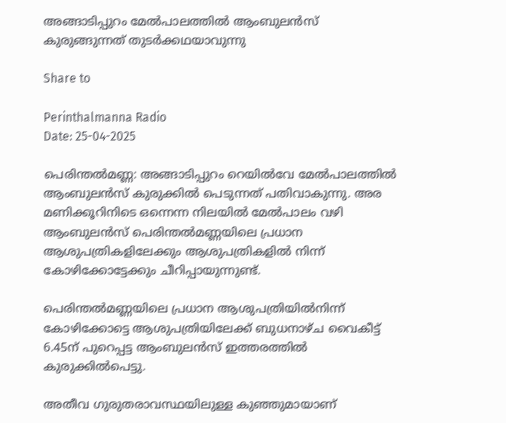അങ്ങാടിപ്പുറം മേല്‍പാലത്തില്‍ ആംബുലൻസ് കുരുങ്ങുന്നത് തുടര്‍ക്കഥയാവുന്നു

Share to

Perinthalmanna Radio
Date: 25-04-2025

പെരിന്തല്‍മണ്ണ: അങ്ങാടിപ്പുറം റെയില്‍വേ മേല്‍പാലത്തില്‍ ആംബുലൻസ് കുരുക്കില്‍ പെടുന്നത് പതിവാകുന്നു. അര മണിക്കൂറിനിടെ ഒന്നെന്ന നിലയില്‍ മേല്‍പാലം വഴി ആംബുലൻസ് പെരിന്തല്‍മണ്ണയിലെ പ്രധാന ആശുപത്രികളിലേക്കും ആശുപത്രികളില്‍ നിന്ന് കോഴിക്കോട്ടേക്കും ചീറിപ്പായുന്നുണ്ട്.

പെരിന്തല്‍മണ്ണയിലെ പ്രധാന ആശുപത്രിയില്‍നിന്ന് കോഴിക്കോട്ടെ ആശുപത്രിയിലേക്ക് ബുധനാഴ്ച വൈകീട്ട് 6.45ന് പുറെപ്പട്ട ആംബുലൻസ് ഇത്തരത്തില്‍ കുരുക്കില്‍പെട്ടു.

അതീവ ഗുരുതരാവസ്ഥയിലുള്ള കുഞ്ഞുമായാണ്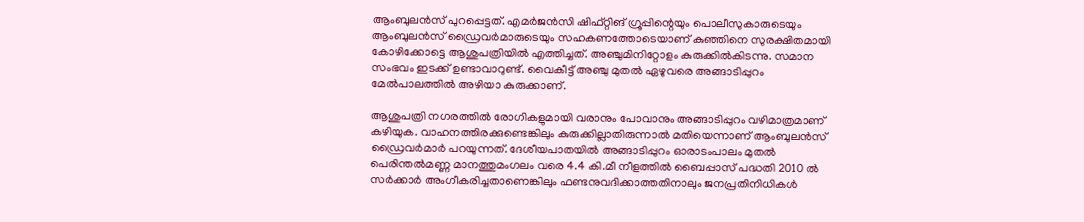ആംബുലൻസ് പുറപ്പെട്ടത്. എമർജൻസി ഷിഫ്റ്റിങ് ഗ്രൂപ്പിന്റെയും പൊലീസുകാരുടെയും ആംബുലൻസ് ഡ്രൈവർമാരുടെയും സഹകണത്തോടെയാണ് കുഞ്ഞിനെ സുരക്ഷിതമായി കോഴിക്കോട്ടെ ആശുപത്രിയില്‍ എത്തിച്ചത്. അഞ്ചുമിനിറ്റോളം കുരുക്കില്‍കിടന്നു. സമാന സംഭവം ഇടക്ക് ഉണ്ടാവാറുണ്ട്. വൈകീട്ട് അഞ്ചു മുതല്‍ ഏഴുവരെ അങ്ങാടിപ്പുറം മേല്‍പാലത്തില്‍ അഴിയാ കുരുക്കാണ്.

ആശുപത്രി നഗരത്തില്‍ രോഗികളുമായി വരാനും പോവാനും അങ്ങാടിപ്പുറം വഴിമാത്രമാണ് കഴിയുക. വാഹനത്തിരക്കുണ്ടെങ്കിലും കുരുക്കില്ലാതിരുന്നാല്‍ മതിയെന്നാണ് ആംബുലൻസ് ഡ്രൈവർമാർ പറയുന്നത്. ദേശീയപാതയില്‍ അങ്ങാടിപ്പുറം ഓരാടംപാലം മുതല്‍ പെരിന്തല്‍മണ്ണ മാനത്തുമംഗലം വരെ 4.4 കി.മീ നീളത്തില്‍ ബൈപ്പാസ് പദ്ധതി 2010 ല്‍ സർക്കാർ അംഗീകരിച്ചതാണെങ്കിലും ഫണ്ടനുവദിക്കാത്തതിനാലും ജനപ്രതിനിധികള്‍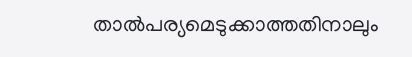താല്‍പര്യമെടുക്കാത്തതിനാലും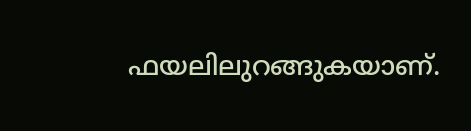ഫയലിലുറങ്ങുകയാണ്.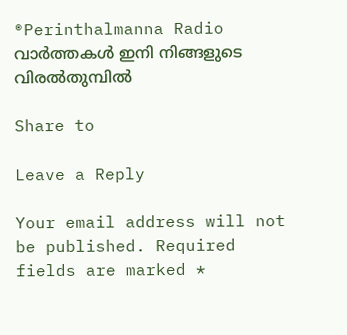®Perinthalmanna Radio
വാർത്തകൾ ഇനി നിങ്ങളുടെ വിരൽതുമ്പിൽ

Share to

Leave a Reply

Your email address will not be published. Required fields are marked *